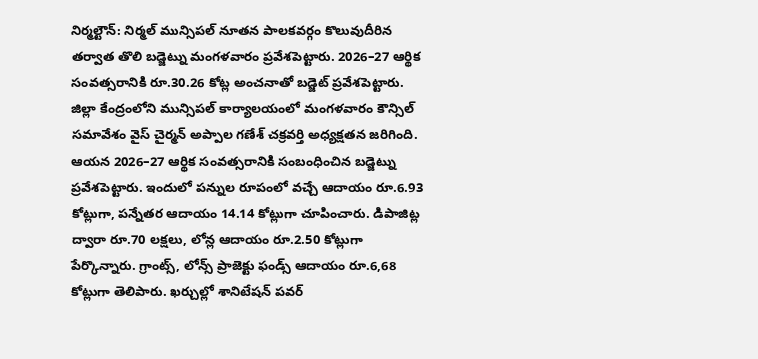నిర్మల్టౌన్: నిర్మల్ మున్సిపల్ నూతన పాలకవర్గం కొలువుదీరిన తర్వాత తొలి బడ్జెట్ను మంగళవారం ప్రవేశపెట్టారు. 2026–27 ఆర్థిక సంవత్సరానికి రూ.30.26 కోట్ల అంచనాతో బడ్జెట్ ప్రవేశపెట్టారు. జిల్లా కేంద్రంలోని మున్సిపల్ కార్యాలయంలో మంగళవారం కౌన్సిల్ సమావేశం వైస్ చైర్మన్ అప్పాల గణేశ్ చక్రవర్తి అధ్యక్షతన జరిగింది. ఆయన 2026–27 ఆర్థిక సంవత్సరానికి సంబంధించిన బడ్జెట్ను ప్రవేశపెట్టారు. ఇందులో పన్నుల రూపంలో వచ్చే ఆదాయం రూ.6.93 కోట్లుగా, పన్నేతర ఆదాయం 14.14 కోట్లుగా చూపించారు. డిపాజిట్ల ద్వారా రూ.70 లక్షలు, లోన్ల ఆదాయం రూ.2.50 కోట్లుగా పేర్కొన్నారు. గ్రాంట్స్, లోన్స్ ప్రాజెక్టు ఫండ్స్ ఆదాయం రూ.6,68 కోట్లుగా తెలిపారు. ఖర్చుల్లో శానిటేషన్ పవర్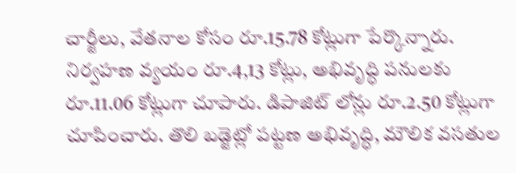చార్జీలు, వేతనాల కోసం రూ.15.78 కోట్లుగా పేర్కొన్నారు. నిర్వహణ వ్యయం రూ.4,13 కోట్లు, అభివృద్ధి పనులకు రూ.11.06 కోట్లుగా చూపారు. డిపాజిట్ లోన్లు రూ.2.50 కోట్లుగా చూపించారు. తొలి బడ్జెట్లో పట్టణ అభివృద్ధి, మౌలిక వసతుల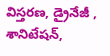విస్తరణ, డ్రైనేజీ , శానిటేషన్,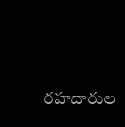రహదారుల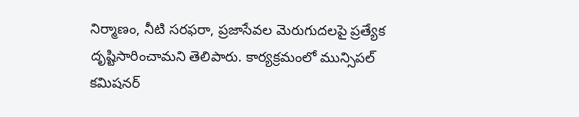నిర్మాణం, నీటి సరఫరా, ప్రజాసేవల మెరుగుదలపై ప్రత్యేక దృష్టిసారించామని తెలిపారు. కార్యక్రమంలో మున్సిపల్ కమిషనర్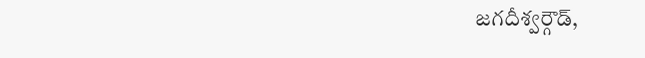జగదీశ్వర్గౌడ్,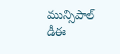మున్సిపాల్ డీఈ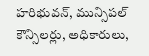హరిభువన్, మున్సిపల్ కౌన్సిలర్లు, అధికారులు,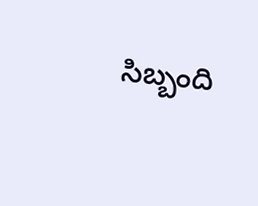సిబ్బంది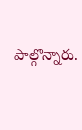పాల్గొన్నారు.